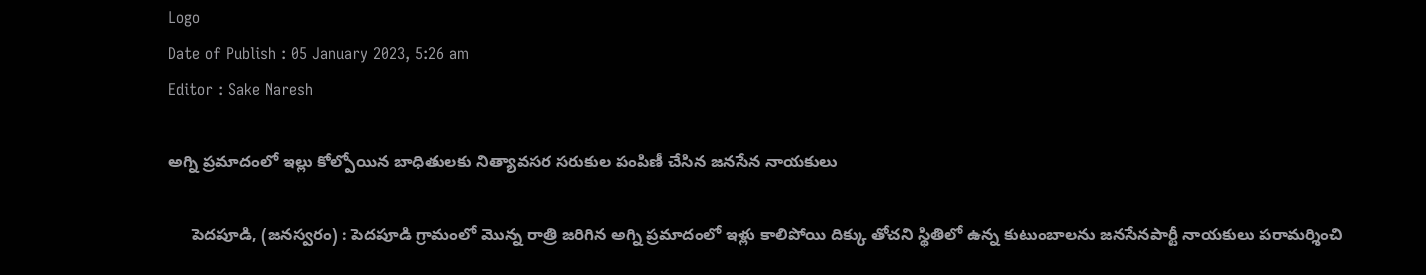Logo
Date of Publish : 05 January 2023, 5:26 am
Editor : Sake Naresh

అగ్ని ప్రమాదంలో ఇల్లు కోల్పోయిన బాధితులకు నిత్యావసర సరుకుల పంపిణీ చేసిన జనసేన నాయకులు

     పెదపూడి, (జనస్వరం) : పెదపూడి గ్రామంలో మొన్న రాత్రి జరిగిన అగ్ని ప్రమాదంలో ఇళ్లు కాలిపోయి దిక్కు తోచని స్థితిలో ఉన్న కుటుంబాలను జనసేనపార్టీ నాయకులు పరామర్శించి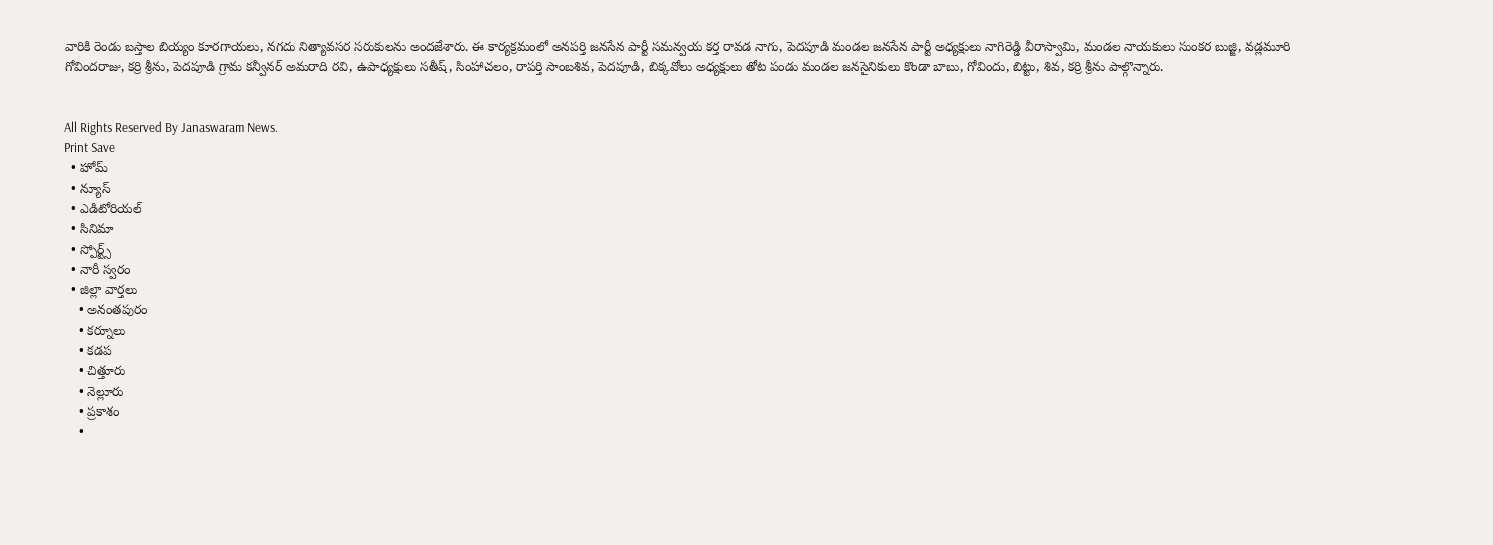వారికి రెండు బస్తాల బియ్యం కూరగాయలు, నగదు నిత్యావసర సరుకులను అందజేశారు. ఈ కార్యక్రమంలో అనపర్తి జనసేన పార్టీ సమన్వయ కర్త రావడ నాగు, పెదపూడి మండల జనసేన పార్టీ అధ్యక్షులు నాగిరెడ్డి వీరాస్వామి, మండల నాయకులు సుంకర బుజ్జి, వడ్లమూరి గోవిందరాజు, కర్రి శ్రీను, పెదపూడి గ్రామ కన్వీనర్ అమరాది రవి, ఉపాధ్యక్షులు సతీష్, సింహాచలం, రాపర్తి సాంబశివ, పెదపూడి, బిక్కవోలు అధ్యక్షులు తోట పండు మండల జనసైనికులు కొండా బాబు, గోవిందు, బిట్టు, శివ, కర్రి శ్రీను పాల్గొన్నారు.


All Rights Reserved By Janaswaram News.
Print Save
  • హోమ్
  • న్యూస్
  • ఎడిటోరియల్
  • సినిమా
  • స్పోర్ట్స్
  • నారీ స్వరం
  • జిల్లా వార్తలు
    • అనంతపురం
    • కర్నూలు
    • కడప
    • చిత్తూరు
    • నెల్లూరు
    • ప్రకాశం
    •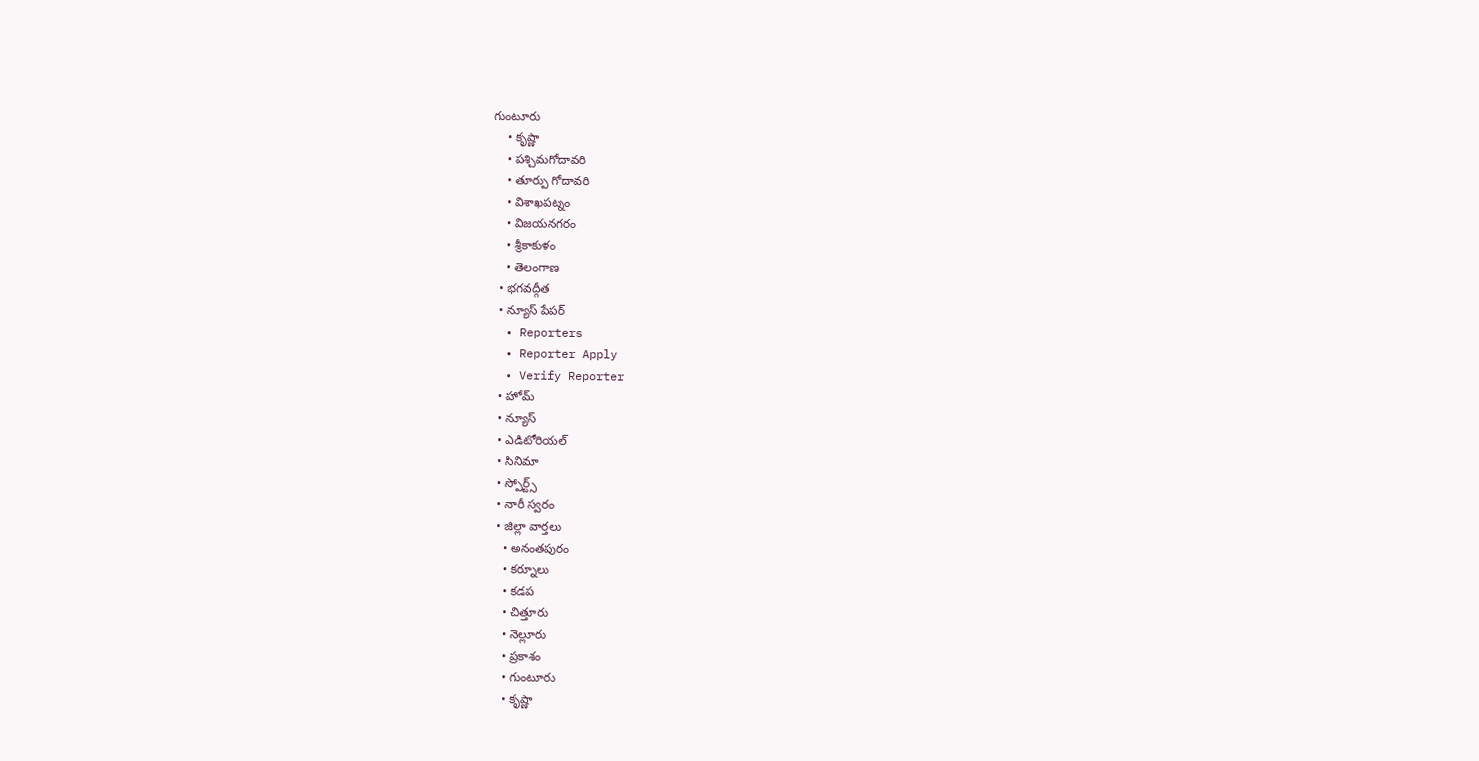గుంటూరు
    • కృష్ణా
    • పశ్చిమగోదావరి
    • తూర్పు గోదావరి
    • విశాఖపట్నం
    • విజయనగరం
    • శ్రీకాకుళం
    • తెలంగాణ
  • భగవద్గీత
  • న్యూస్ పేపర్
  • Reporters
  • Reporter Apply
  • Verify Reporter
  • హోమ్
  • న్యూస్
  • ఎడిటోరియల్
  • సినిమా
  • స్పోర్ట్స్
  • నారీ స్వరం
  • జిల్లా వార్తలు
    • అనంతపురం
    • కర్నూలు
    • కడప
    • చిత్తూరు
    • నెల్లూరు
    • ప్రకాశం
    • గుంటూరు
    • కృష్ణా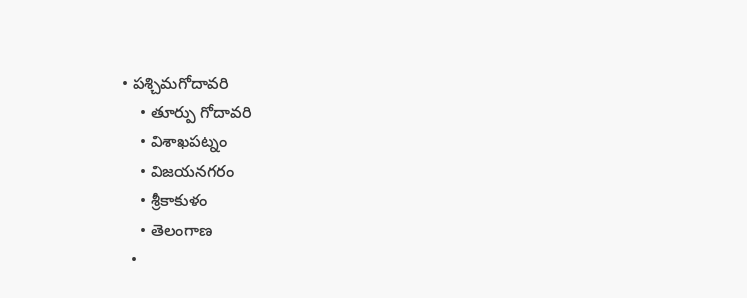• పశ్చిమగోదావరి
    • తూర్పు గోదావరి
    • విశాఖపట్నం
    • విజయనగరం
    • శ్రీకాకుళం
    • తెలంగాణ
  •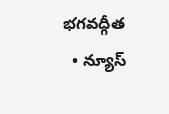భగవద్గీత
  • న్యూస్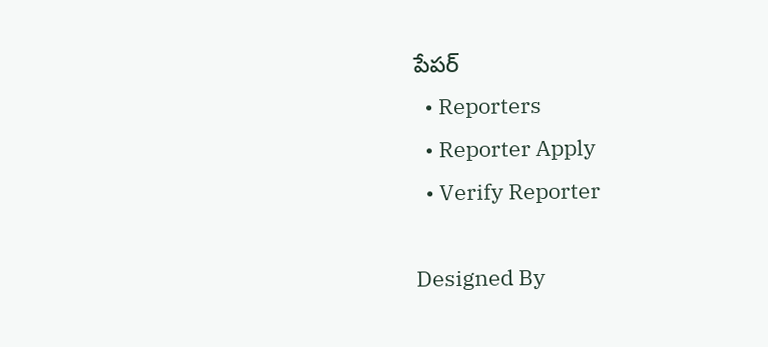పేపర్
  • Reporters
  • Reporter Apply
  • Verify Reporter

Designed By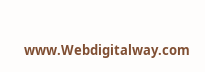www.Webdigitalway.com